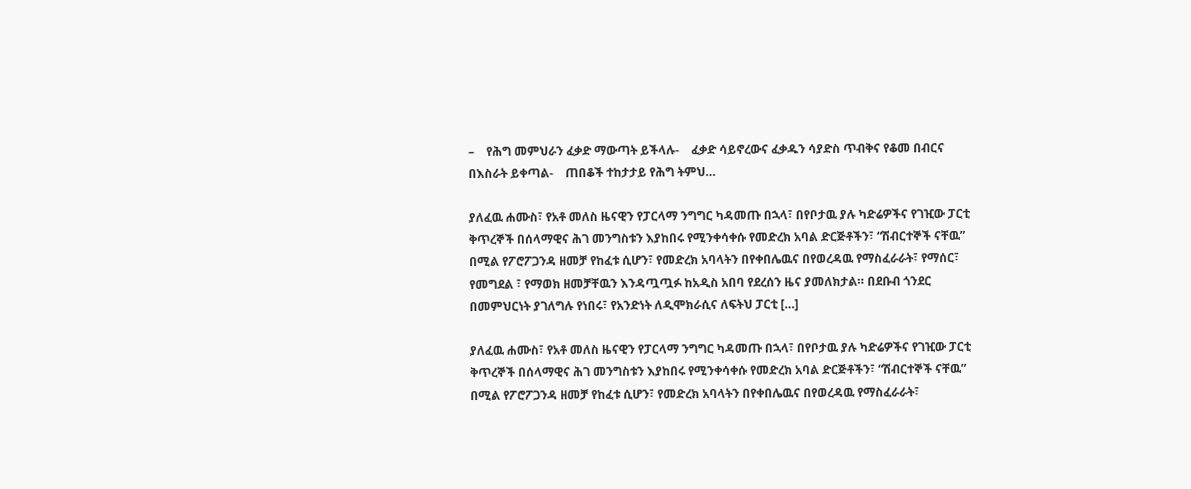–    የሕግ መምህራን ፈቃድ ማውጣት ይችላሉ-    ፈቃድ ሳይኖረውና ፈቃዱን ሳያድስ ጥብቅና የቆመ በብርና በእስራት ይቀጣል-    ጠበቆች ተከታታይ የሕግ ትምህ…

ያለፈዉ ሐሙስ፣ የአቶ መለስ ዜናዊን የፓርላማ ንግግር ካዳመጡ በኋላ፣ በየቦታዉ ያሉ ካድሬዎችና የገዢው ፓርቲ ቅጥረኞች በሰላማዊና ሕገ መንግስቱን እያከበሩ የሚንቀሳቀሱ የመድረክ አባል ድርጅቶችን፣ “ሽብርተኞች ናቸዉ” በሚል የፖሮፖጋንዳ ዘመቻ የከፈቱ ሲሆን፣ የመድረክ አባላትን በየቀበሌዉና በየወረዳዉ የማስፈራራት፣ የማሰር፣ የመግደል ፣ የማወክ ዘመቻቸዉን እንዳጧጧፉ ከአዲስ አበባ የደረሰን ዜና ያመለክታል። በደቡብ ጎንደር በመምህርነት ያገለግሉ የነበሩ፣ የአንድነት ለዲሞክራሲና ለፍትህ ፓርቲ […]

ያለፈዉ ሐሙስ፣ የአቶ መለስ ዜናዊን የፓርላማ ንግግር ካዳመጡ በኋላ፣ በየቦታዉ ያሉ ካድሬዎችና የገዢው ፓርቲ ቅጥረኞች በሰላማዊና ሕገ መንግስቱን እያከበሩ የሚንቀሳቀሱ የመድረክ አባል ድርጅቶችን፣ “ሽብርተኞች ናቸዉ” በሚል የፖሮፖጋንዳ ዘመቻ የከፈቱ ሲሆን፣ የመድረክ አባላትን በየቀበሌዉና በየወረዳዉ የማስፈራራት፣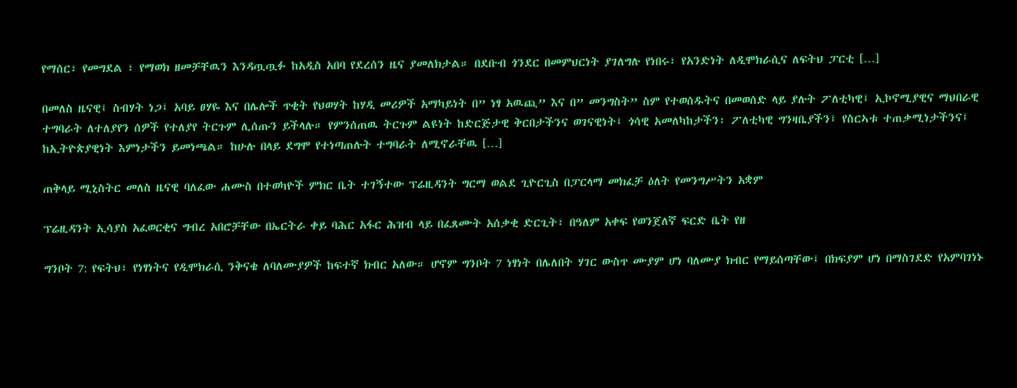የማሰር፣ የመግደል ፣ የማወክ ዘመቻቸዉን እንዳጧጧፉ ከአዲስ አበባ የደረሰን ዜና ያመለክታል። በደቡብ ጎንደር በመምህርነት ያገለግሉ የነበሩ፣ የአንድነት ለዲሞክራሲና ለፍትህ ፓርቲ […]

በመለስ ዜናዊ፤ ስብሃት ነጋ፤ አባይ ፀሃዬ እና በሌሎች ጥቂት የህወሃት ከሃዲ መሪዎች አማካይነት በ” ነፃ አዉጪ” እና በ” መንግስት” ስም የተወሰዱትና በመወሰድ ላይ ያሉት ፖለቲካዊ፤ ኢኮኖሚያዊና ማህበራዊ ተግባራት ለተለያየን ሰዎች የተለያየ ትርጉም ሊሰጡን ይችላሉ። የምንሰጠዉ ትርጉም ልዩነት ከድርጅታዊ ቅርበታችንና ወገናዊነት፤ ጎሳዊ አመለካከታችን፡ ፖለቲካዊ ግንዛቤያችን፤ የስርኣቱ ተጠቃሚነታችንና፤ ከኢትዮጵያዊነት እምነታችን ይመነጫል። ከሁሉ በላይ ደግሞ የተነጣጠሉት ተግባራት ለሚኖራቸዉ […]

ጠቅላይ ሚኒስትር መለስ ዜናዊ ባለፈው ሐሙስ በተወካዮች ምክር ቤት ተገኝተው ፕሬዚዳንት ግርማ ወልደ ጊዮርጊስ በፓርላማ መክፈቻ ዕለት የመንግሥትን አቋም

ፕሬዚዳንት ኢሳያስ አፈወርቂና ግብረ አበሮቻቸው በኤርትራ ቀይ ባሕር አፋር ሕዝብ ላይ በፈጸሙት አሰቃቂ ድርጊት፣ በዓለም አቀፍ የወንጀለኛ ፍርድ ቤት የዘ

ግንቦት 7: የፍትህ፣ የነፃነትና የዲሞክራሲ ንቅናቄ ለባለሙያዎች ከፍተኛ ክብር አለው። ሆኖም ግንቦት 7 ነፃነት በሌለበት ሃገር ውስጥ ሙያም ሆነ ባለሙያ ክብር የማይሰጣቸው፤ በክፍያም ሆነ በማስገደድ የአምባገነኑ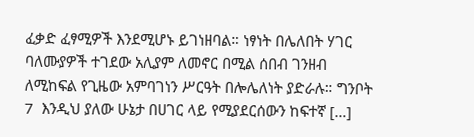ፈቃድ ፈፃሚዎች እንደሚሆኑ ይገነዘባል። ነፃነት በሌለበት ሃገር ባለሙያዎች ተገደው አሊያም ለመኖር በሚል ሰበብ ገንዘብ ለሚከፍል የጊዜው አምባገነን ሥርዓት በሎሌለነት ያድራሉ። ግንቦት 7  እንዲህ ያለው ሁኔታ በሀገር ላይ የሚያደርሰውን ከፍተኛ […]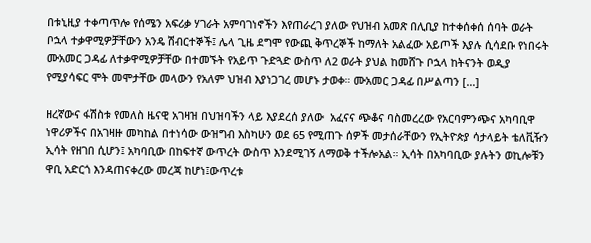በቱኒዚያ ተቀጣጥሎ የሰሜን አፍሪቃ ሃገራት አምባገነኖችን እየጠራረገ ያለው የህዝብ አመጽ በሊቢያ ከተቀሰቀሰ ሰባት ወራት ቦኋላ ተቃዋሚዎቻቸውን አንዴ ሽብርተኞች፤ ሌላ ጊዜ ደግሞ የውጪ ቅጥረኞች ከማለት አልፈው አይጦች እያሉ ሲሳደቡ የነበሩት ሙአመር ጋዳፊ ለተቃዋሚዎቻቸው በተመኙት የአይጥ ጉድጓድ ውስጥ ለ2 ወራት ያህል ከመሸጉ ቦኋላ ከትናንት ወዲያ የሚያሳፍር ሞት መሞታቸው መላውን የአለም ህዝብ እያነጋገረ መሆኑ ታወቀ። ሙአመር ጋዳፊ በሥልጣን […]

ዘረኛውና ፋሽስቱ የመለስ ዜናዊ አገዛዝ በህዝባችን ላይ እያደረሰ ያለው  አፈናና ጭቆና ባስመረረው የአርባምንጭና አካባቢዋ ነዋሪዎችና በአገዛዙ መካከል በተነሳው ውዝግብ እስካሁን ወደ 65 የሚጠጉ ሰዎች መታሰራቸውን የኢትዮጵያ ሳታላይት ቴለቪዥን ኢሳት የዘገበ ሲሆን፤ አካባቢው በከፍተኛ ውጥረት ውስጥ እንደሚገኝ ለማወቅ ተችሎአል። ኢሳት በአካባቢው ያሉትን ወኪሎቹን ዋቢ አድርጎ እንዳጠናቀረው መረጃ ከሆነ፤ውጥረቱ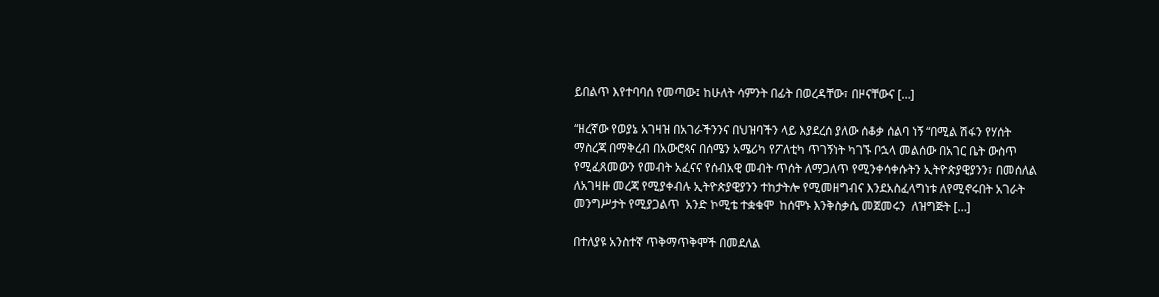ይበልጥ እየተባባሰ የመጣው፤ ከሁለት ሳምንት በፊት በወረዳቸው፣ በዞናቸውና […]

“ዘረኛው የወያኔ አገዛዝ በአገራችንንና በህዝባችን ላይ እያደረሰ ያለው ሰቆቃ ሰልባ ነኝ “በሚል ሽፋን የሃሰት ማስረጃ በማቅረብ በአውሮጳና በሰሜን አሜሪካ የፖለቲካ ጥገኝነት ካገኙ ቦኋላ መልሰው በአገር ቤት ውስጥ የሚፈጸመውን የመብት አፈናና የሰብአዊ መብት ጥሰት ለማጋለጥ የሚንቀሳቀሱትን ኢትዮጵያዊያንን፣ በመሰለል ለአገዛዙ መረጃ የሚያቀብሉ ኢትዮጵያዊያንን ተከታትሎ የሚመዘግብና እንደአስፈላግነቱ ለየሚኖሩበት አገራት መንግሥታት የሚያጋልጥ  አንድ ኮሚቴ ተቋቁሞ  ከሰሞኑ እንቅስቃሴ መጀመሩን  ለዝግጅት […]

በተለያዩ አንስተኛ ጥቅማጥቅሞች በመደለል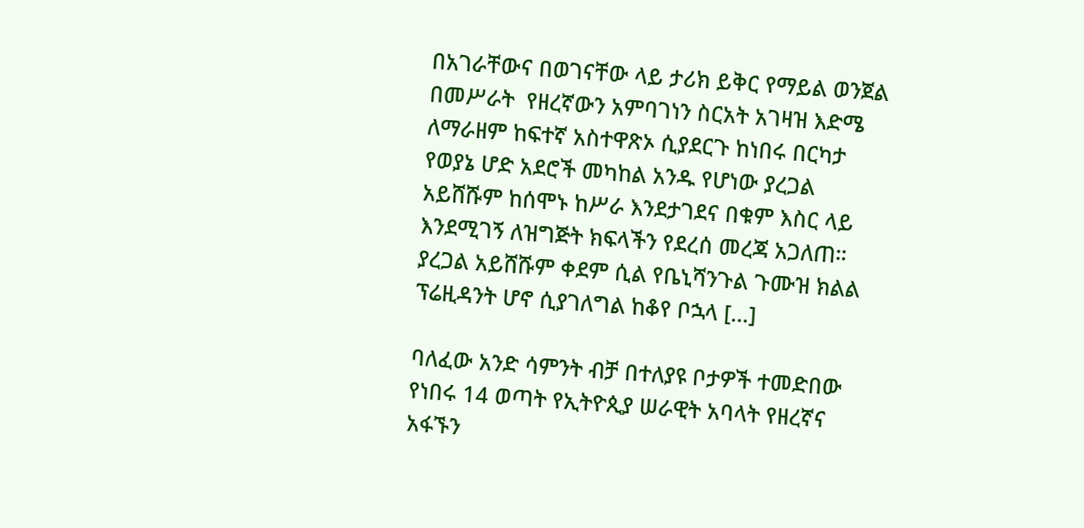በአገራቸውና በወገናቸው ላይ ታሪክ ይቅር የማይል ወንጀል በመሥራት  የዘረኛውን አምባገነን ስርአት አገዛዝ እድሜ ለማራዘም ከፍተኛ አስተዋጽኦ ሲያደርጉ ከነበሩ በርካታ የወያኔ ሆድ አደሮች መካከል አንዱ የሆነው ያረጋል አይሸሹም ከሰሞኑ ከሥራ እንደታገደና በቁም እስር ላይ እንደሚገኝ ለዝግጅት ክፍላችን የደረሰ መረጃ አጋለጠ። ያረጋል አይሸሹም ቀደም ሲል የቤኒሻንጉል ጉሙዝ ክልል ፕሬዚዳንት ሆኖ ሲያገለግል ከቆየ ቦኋላ […]

ባለፈው አንድ ሳምንት ብቻ በተለያዩ ቦታዎች ተመድበው የነበሩ 14 ወጣት የኢትዮጲያ ሠራዊት አባላት የዘረኛና አፋኙን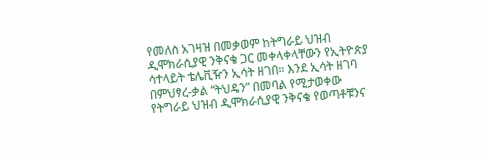የመለስ አገዛዝ በመቃወም ከትግራይ ህዝብ ዲሞክራሲያዊ ንቅናቄ ጋር መቀላቀላቸውን የኢትዮጵያ ሳተላይት ቴሌቪዥን ኢሳት ዘገበ። እንደ ኢሳት ዘገባ  በምህፃረ-ቃል “ትህዴን” በመባል የሚታወቀው የትግራይ ህዝብ ዲሞክራሲያዊ ንቅናቄ የወጣቶቹንና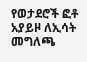የወታደሮች ፎቶ አያይዞ ለኢሳት መግለጫ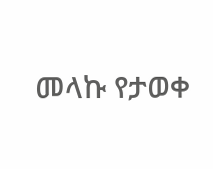መላኩ የታወቀ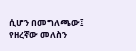ሲሆን በመግለጫው፤ የዘረኛው መለስን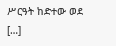ሥርዓት ከድተው ወደ […]